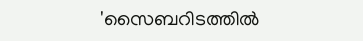'സൈബറിടത്തില്‍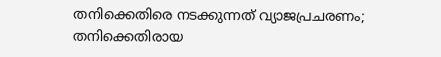തനിക്കെതിരെ നടക്കുന്നത് വ്യാജപ്രചരണം; തനിക്കെതിരായ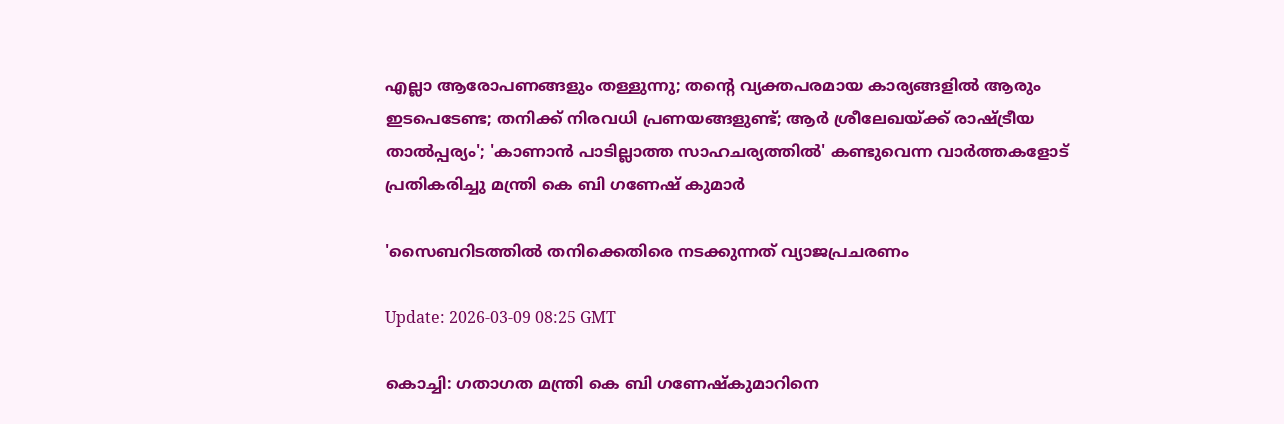എല്ലാ ആരോപണങ്ങളും തള്ളുന്നു; തന്റെ വ്യക്തപരമായ കാര്യങ്ങളില്‍ ആരും ഇടപെടേണ്ട; തനിക്ക് നിരവധി പ്രണയങ്ങളുണ്ട്; ആര്‍ ശ്രീലേഖയ്ക്ക് രാഷ്ട്രീയ താല്‍പ്പര്യം'; 'കാണാന്‍ പാടില്ലാത്ത സാഹചര്യത്തില്‍' കണ്ടുവെന്ന വാര്‍ത്തകളോട് പ്രതികരിച്ചു മന്ത്രി കെ ബി ഗണേഷ് കുമാര്‍

'സൈബറിടത്തില്‍ തനിക്കെതിരെ നടക്കുന്നത് വ്യാജപ്രചരണം

Update: 2026-03-09 08:25 GMT

കൊച്ചി: ഗതാഗത മന്ത്രി കെ ബി ഗണേഷ്‌കുമാറിനെ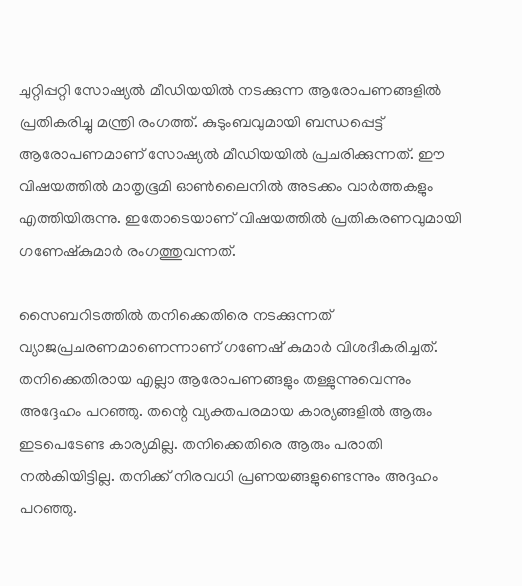ചുറ്റിപ്പറ്റി സോഷ്യല്‍ മീഡിയയില്‍ നടക്കുന്ന ആരോപണങ്ങളില്‍ പ്രതികരിച്ചു മന്ത്രി രംഗത്ത്. കുടുംബവുമായി ബന്ധപ്പെട്ട് ആരോപണമാണ് സോഷ്യല്‍ മീഡിയയില്‍ പ്രചരിക്കുന്നത്. ഈ വിഷയത്തില്‍ മാതൃഭൂമി ഓണ്‍ലൈനില്‍ അടക്കം വാര്‍ത്തകളും എത്തിയിരുന്നു. ഇതോടെയാണ് വിഷയത്തില്‍ പ്രതികരണവുമായി ഗണേഷ്‌കുമാര്‍ രംഗത്തുവന്നത്.

സൈബറിടത്തില്‍ തനിക്കെതിരെ നടക്കുന്നത് വ്യാജപ്രചരണമാണെന്നാണ് ഗണേഷ് കുമാര്‍ വിശദീകരിച്ചത്. തനിക്കെതിരായ എല്ലാ ആരോപണങ്ങളും തള്ളുന്നുവെന്നും അദ്ദേഹം പറഞ്ഞു. തന്റെ വ്യക്തപരമായ കാര്യങ്ങളില്‍ ആരും ഇടപെടേണ്ട കാര്യമില്ല. തനിക്കെതിരെ ആരും പരാതി നല്‍കിയിട്ടില്ല. തനിക്ക് നിരവധി പ്രണയങ്ങളുണ്ടെന്നും അദ്ദഹം പറഞ്ഞു.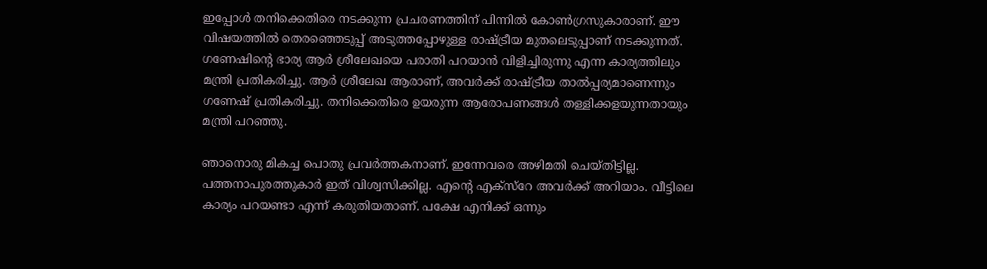ഇപ്പോള്‍ തനിക്കെതിരെ നടക്കുന്ന പ്രചരണത്തിന് പിന്നില്‍ കോണ്‍ഗ്രസുകാരാണ്. ഈ വിഷയത്തില്‍ തെരഞ്ഞെടുപ്പ് അടുത്തപ്പോഴുള്ള രാഷ്ട്രീയ മുതലെടുപ്പാണ് നടക്കുന്നത്. ഗണേഷിന്റെ ഭാര്യ ആര്‍ ശ്രീലേഖയെ പരാതി പറയാന്‍ വിളിച്ചിരുന്നു എന്ന കാര്യത്തിലും മന്ത്രി പ്രതികരിച്ചു. ആര്‍ ശ്രീലേഖ ആരാണ്, അവര്‍ക്ക് രാഷ്ട്രീയ താല്‍പ്പര്യമാണെന്നും ഗണേഷ് പ്രതികരിച്ചു. തനിക്കെതിരെ ഉയരുന്ന ആരോപണങ്ങള്‍ തള്ളിക്കളയുന്നതായും മന്ത്രി പറഞ്ഞു.

ഞാനൊരു മികച്ച പൊതു പ്രവര്‍ത്തകനാണ്. ഇന്നേവരെ അഴിമതി ചെയ്തിട്ടില്ല. പത്തനാപുരത്തുകാര്‍ ഇത് വിശ്വസിക്കില്ല. എന്റെ എക്‌സ്‌റേ അവര്‍ക്ക് അറിയാം. വീട്ടിലെ കാര്യം പറയണ്ടാ എന്ന് കരുതിയതാണ്. പക്ഷേ എനിക്ക് ഒന്നും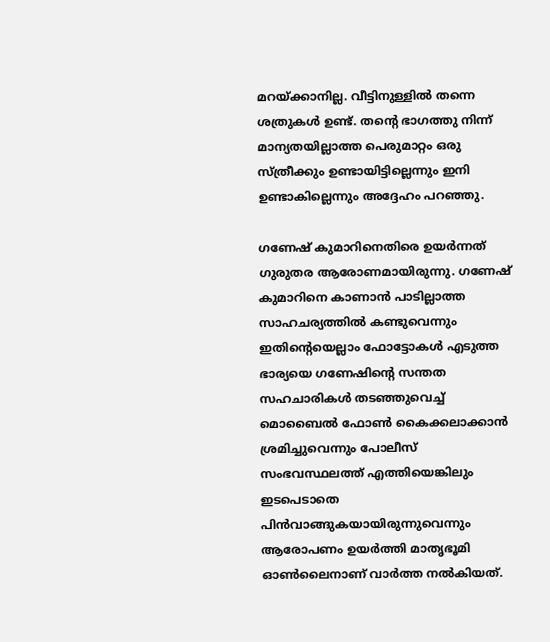മറയ്ക്കാനില്ല. വീട്ടിനുള്ളില്‍ തന്നെ ശത്രുകള്‍ ഉണ്ട്. തന്റെ ഭാഗത്തു നിന്ന് മാന്യതയില്ലാത്ത പെരുമാറ്റം ഒരു സ്ത്രീക്കും ഉണ്ടായിട്ടില്ലെന്നും ഇനി ഉണ്ടാകില്ലെന്നും അദ്ദേഹം പറഞ്ഞു.

ഗണേഷ് കുമാറിനെതിരെ ഉയര്‍ന്നത് ഗുരുതര ആരോണമായിരുന്നു. ഗണേഷ് കുമാറിനെ കാണാന്‍ പാടില്ലാത്ത സാഹചര്യത്തില്‍ കണ്ടുവെന്നും ഇതിന്റെയെല്ലാം ഫോട്ടോകള്‍ എടുത്ത ഭാര്യയെ ഗണേഷിന്റെ സന്തത സഹചാരികള്‍ തടഞ്ഞുവെച്ച് മൊബൈല്‍ ഫോണ്‍ കൈക്കലാക്കാന്‍ ശ്രമിച്ചുവെന്നും പോലീസ് സംഭവസ്ഥലത്ത് എത്തിയെങ്കിലും ഇടപെടാതെ പിന്‍വാങ്ങുകയായിരുന്നുവെന്നും ആരോപണം ഉയര്‍ത്തി മാതൃഭൂമി ഓണ്‍ലൈനാണ് വാര്‍ത്ത നല്‍കിയത്.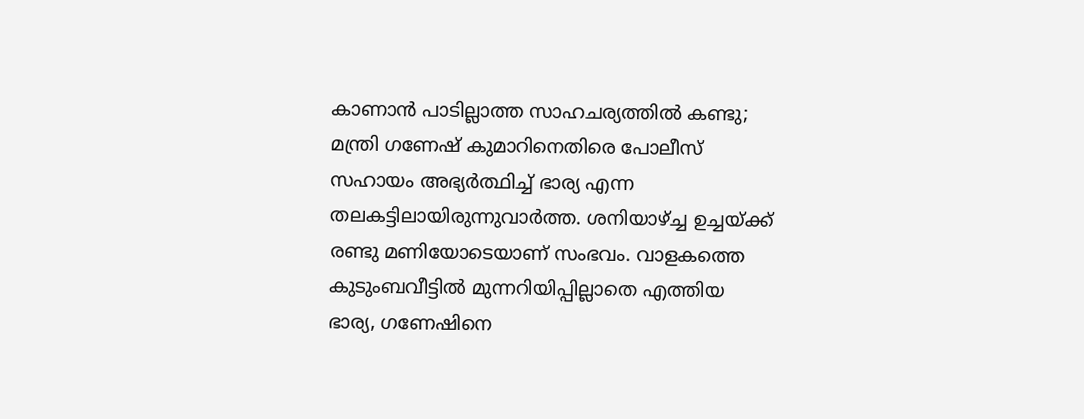കാണാന്‍ പാടില്ലാത്ത സാഹചര്യത്തില്‍ കണ്ടു; മന്ത്രി ഗണേഷ് കുമാറിനെതിരെ പോലീസ് സഹായം അഭ്യര്‍ത്ഥിച്ച് ഭാര്യ എന്ന തലകട്ടിലായിരുന്നുവാര്‍ത്ത. ശനിയാഴ്ച്ച ഉച്ചയ്ക്ക് രണ്ടു മണിയോടെയാണ് സംഭവം. വാളകത്തെ കുടുംബവീട്ടില്‍ മുന്നറിയിപ്പില്ലാതെ എത്തിയ ഭാര്യ, ഗണേഷിനെ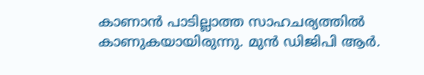കാണാന്‍ പാടില്ലാത്ത സാഹചര്യത്തില്‍ കാണുകയായിരുന്നു. മുന്‍ ഡിജിപി ആര്‍.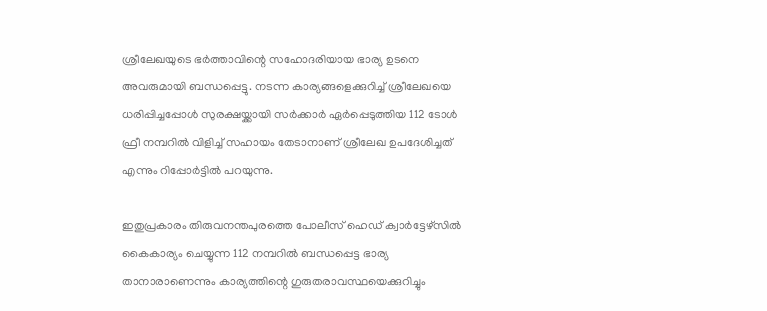ശ്രീലേഖയുടെ ഭര്‍ത്താവിന്റെ സഹോദരിയായ ഭാര്യ ഉടനെ അവരുമായി ബന്ധപ്പെട്ടു. നടന്ന കാര്യങ്ങളെക്കുറിച്ച് ശ്രീലേഖയെ ധരിപ്പിച്ചപ്പോള്‍ സുരക്ഷയ്ക്കായി സര്‍ക്കാര്‍ ഏര്‍പ്പെടുത്തിയ 112 ടോള്‍ ഫ്രീ നമ്പറില്‍ വിളിച്ച് സഹായം തേടാനാണ് ശ്രീലേഖ ഉപദേശിച്ചത് എന്നും റിപ്പോര്‍ട്ടില്‍ പറയുന്നു.

ഇതുപ്രകാരം തിരുവനന്തപുരത്തെ പോലീസ് ഹെഡ് ക്വാര്‍ട്ടേഴ്സില്‍ കൈകാര്യം ചെയ്യുന്ന 112 നമ്പറില്‍ ബന്ധപ്പെട്ട ഭാര്യ താനാരാണെന്നും കാര്യത്തിന്റെ ഗുരുതരാവസ്ഥയെക്കുറിച്ചും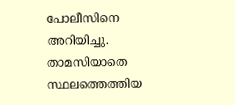പോലീസിനെ അറിയിച്ചു. താമസിയാതെ സ്ഥലത്തെത്തിയ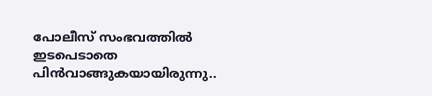പോലീസ് സംഭവത്തില്‍ ഇടപെടാതെ പിന്‍വാങ്ങുകയായിരുന്നു..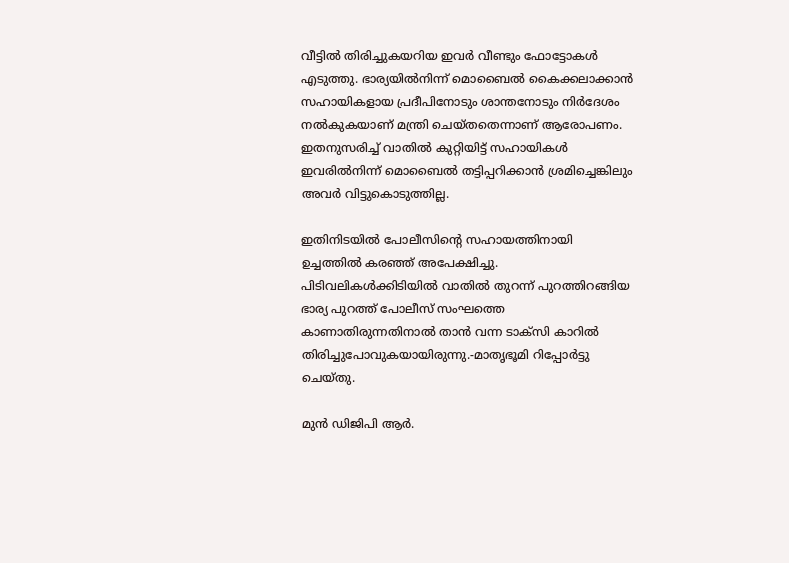വീട്ടില്‍ തിരിച്ചുകയറിയ ഇവര്‍ വീണ്ടും ഫോട്ടോകള്‍ എടുത്തു. ഭാര്യയില്‍നിന്ന് മൊബൈല്‍ കൈക്കലാക്കാന്‍ സഹായികളായ പ്രദീപിനോടും ശാന്തനോടും നിര്‍ദേശം നല്‍കുകയാണ് മന്ത്രി ചെയ്തതെന്നാണ് ആരോപണം. ഇതനുസരിച്ച് വാതില്‍ കുറ്റിയിട്ട് സഹായികള്‍ ഇവരില്‍നിന്ന് മൊബൈല്‍ തട്ടിപ്പറിക്കാന്‍ ശ്രമിച്ചെങ്കിലും അവര്‍ വിട്ടുകൊടുത്തില്ല.

ഇതിനിടയില്‍ പോലീസിന്റെ സഹായത്തിനായി ഉച്ചത്തില്‍ കരഞ്ഞ് അപേക്ഷിച്ചു. പിടിവലികള്‍ക്കിടിയില്‍ വാതില്‍ തുറന്ന് പുറത്തിറങ്ങിയ ഭാര്യ പുറത്ത് പോലീസ് സംഘത്തെ കാണാതിരുന്നതിനാല്‍ താന്‍ വന്ന ടാക്സി കാറില്‍ തിരിച്ചുപോവുകയായിരുന്നു.-മാതൃഭൂമി റിപ്പോര്‍ട്ടു ചെയ്തു.

മുന്‍ ഡിജിപി ആര്‍.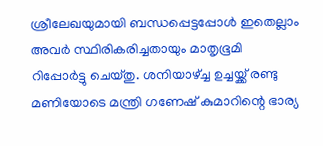ശ്രീലേഖയുമായി ബന്ധപ്പെട്ടപ്പോള്‍ ഇതെല്ലാം അവര്‍ സ്ഥിരികരിച്ചതായും മാതൃഭൂമി റിപ്പോര്‍ട്ടു ചെയ്തു. ശനിയാഴ്ച്ച ഉച്ചയ്ക്ക് രണ്ടു മണിയോടെ മന്ത്രി ഗണേഷ് കുമാറിന്റെ ഭാര്യ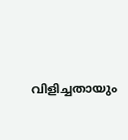വിളിച്ചതായും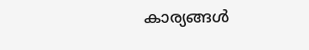കാര്യങ്ങള്‍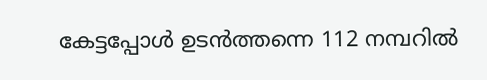കേട്ടപ്പോള്‍ ഉടന്‍ത്തന്നെ 112 നമ്പറില്‍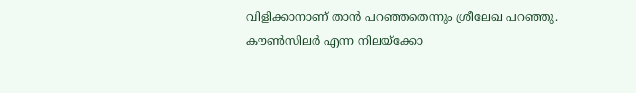വിളിക്കാനാണ് താന്‍ പറഞ്ഞതെന്നും ശ്രീലേഖ പറഞ്ഞു. കൗണ്‍സിലര്‍ എന്ന നിലയ്ക്കോ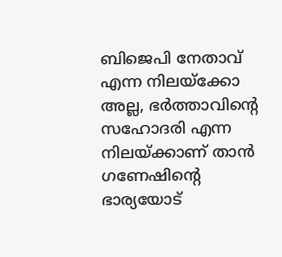ബിജെപി നേതാവ് എന്ന നിലയ്ക്കോ അല്ല, ഭര്‍ത്താവിന്റെ സഹോദരി എന്ന നിലയ്ക്കാണ് താന്‍ ഗണേഷിന്റെ ഭാര്യയോട്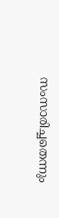സംസാരിച്ചതെന്നും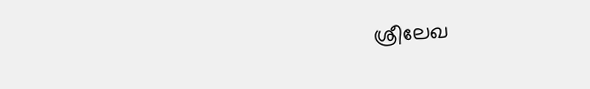ശ്രീലേഖ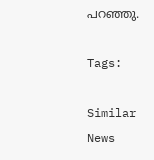പറഞ്ഞു.

Tags:

Similar News